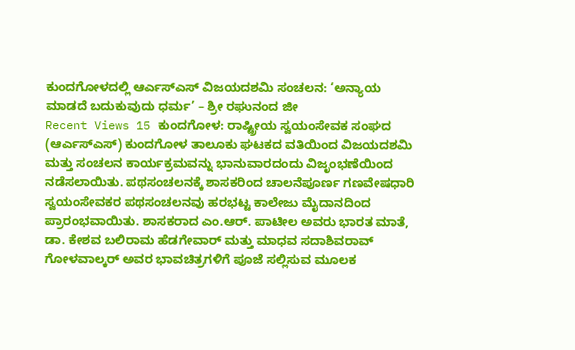ಕುಂದಗೋಳದಲ್ಲಿ ಆರ್ಎಸ್ಎಸ್ ವಿಜಯದಶಮಿ ಸಂಚಲನ: ‘ಅನ್ಯಾಯ ಮಾಡದೆ ಬದುಕುವುದು ಧರ್ಮ’ – ಶ್ರೀ ರಘುನಂದ ಜೀ
Recent Views 15 ಕುಂದಗೋಳ: ರಾಷ್ಟ್ರೀಯ ಸ್ವಯಂಸೇವಕ ಸಂಘದ (ಆರ್ಎಸ್ಎಸ್) ಕುಂದಗೋಳ ತಾಲೂಕು ಘಟಕದ ವತಿಯಿಂದ ವಿಜಯದಶಮಿ ಮತ್ತು ಸಂಚಲನ ಕಾರ್ಯಕ್ರಮವನ್ನು ಭಾನುವಾರದಂದು ವಿಜೃಂಭಣೆಯಿಂದ ನಡೆಸಲಾಯಿತು. ಪಥಸಂಚಲನಕ್ಕೆ ಶಾಸಕರಿಂದ ಚಾಲನೆಪೂರ್ಣ ಗಣವೇಷಧಾರಿ ಸ್ವಯಂಸೇವಕರ ಪಥಸಂಚಲನವು ಹರಭಟ್ಟ ಕಾಲೇಜು ಮೈದಾನದಿಂದ ಪ್ರಾರಂಭವಾಯಿತು. ಶಾಸಕರಾದ ಎಂ.ಆರ್. ಪಾಟೀಲ ಅವರು ಭಾರತ ಮಾತೆ, ಡಾ. ಕೇಶವ ಬಲಿರಾಮ ಹೆಡಗೇವಾರ್ ಮತ್ತು ಮಾಧವ ಸದಾಶಿವರಾವ್ ಗೋಳವಾಲ್ಕರ್ ಅವರ ಭಾವಚಿತ್ರಗಳಿಗೆ ಪೂಜೆ ಸಲ್ಲಿಸುವ ಮೂಲಕ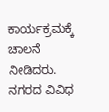ಕಾರ್ಯಕ್ರಮಕ್ಕೆ ಚಾಲನೆ ನೀಡಿದರು. ನಗರದ ವಿವಿಧ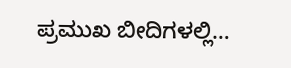ಪ್ರಮುಖ ಬೀದಿಗಳಲ್ಲಿ…